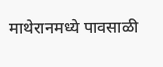माथेरानमध्ये पावसाळी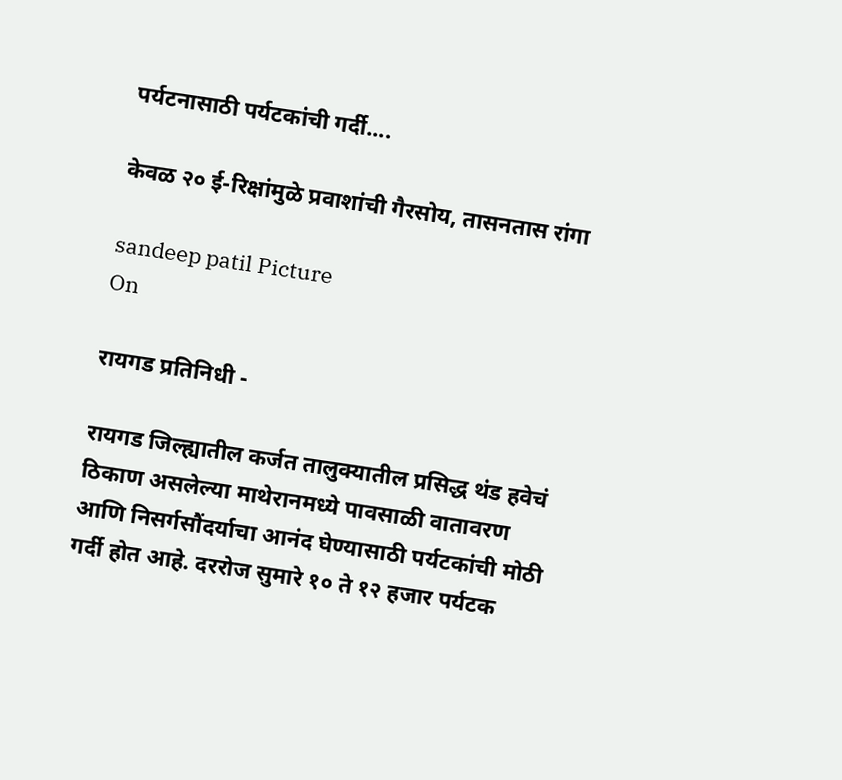पर्यटनासाठी पर्यटकांची गर्दी....

केवळ २० ई-रिक्षांमुळे प्रवाशांची गैरसोय, तासनतास रांगा

sandeep patil Picture
On

रायगड प्रतिनिधी -

रायगड जिल्ह्यातील कर्जत तालुक्यातील प्रसिद्ध थंड हवेचं ठिकाण असलेल्या माथेरानमध्ये पावसाळी वातावरण आणि निसर्गसौंदर्याचा आनंद घेण्यासाठी पर्यटकांची मोठी गर्दी होत आहे. दररोज सुमारे १० ते १२ हजार पर्यटक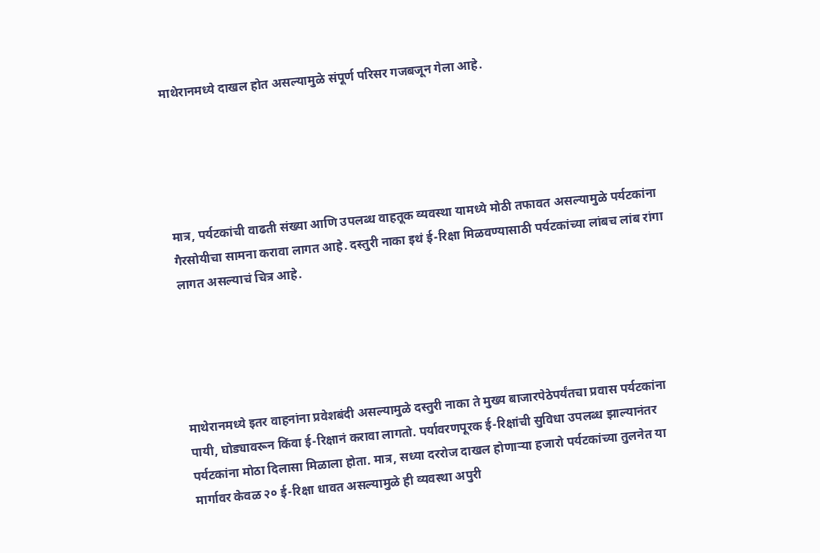माथेरानमध्ये दाखल होत असल्यामुळे संपूर्ण परिसर गजबजून गेला आहे.





मात्र, पर्यटकांची वाढती संख्या आणि उपलब्ध वाहतूक व्यवस्था यामध्ये मोठी तफावत असल्यामुळे पर्यटकांना गैरसोयीचा सामना करावा लागत आहे. दस्तुरी नाका इथं ई-रिक्षा मिळवण्यासाठी पर्यटकांच्या लांबच लांब रांगा लागत असल्याचं चित्र आहे.





माथेरानमध्ये इतर वाहनांना प्रवेशबंदी असल्यामुळे दस्तुरी नाका ते मुख्य बाजारपेठेपर्यंतचा प्रवास पर्यटकांना पायी, घोड्यावरून किंवा ई-रिक्षानं करावा लागतो. पर्यावरणपूरक ई-रिक्षांची सुविधा उपलब्ध झाल्यानंतर पर्यटकांना मोठा दिलासा मिळाला होता. मात्र, सध्या दररोज दाखल होणाऱ्या हजारो पर्यटकांच्या तुलनेत या मार्गावर केवळ २० ई-रिक्षा धावत असल्यामुळे ही व्यवस्था अपुरी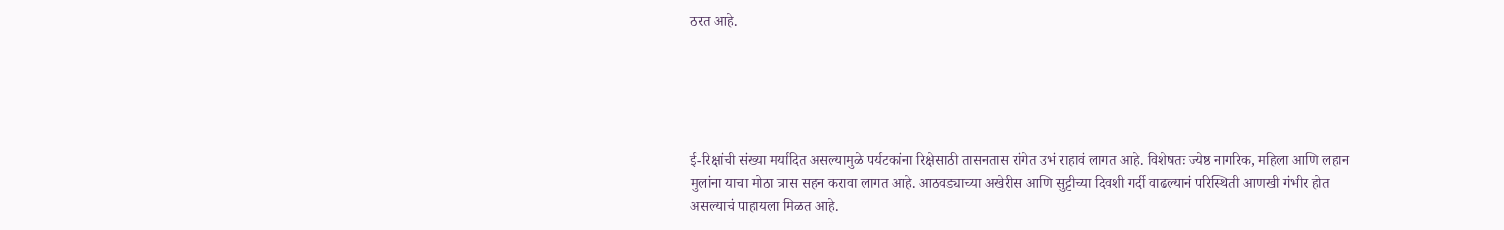ठरत आहे.





ई-रिक्षांची संख्या मर्यादित असल्यामुळे पर्यटकांना रिक्षेसाठी तासनतास रांगेत उभं राहावं लागत आहे. विशेषतः ज्येष्ठ नागरिक, महिला आणि लहान मुलांना याचा मोठा त्रास सहन करावा लागत आहे. आठवड्याच्या अखेरीस आणि सुट्टीच्या दिवशी गर्दी वाढल्यानं परिस्थिती आणखी गंभीर होत असल्याचं पाहायला मिळत आहे.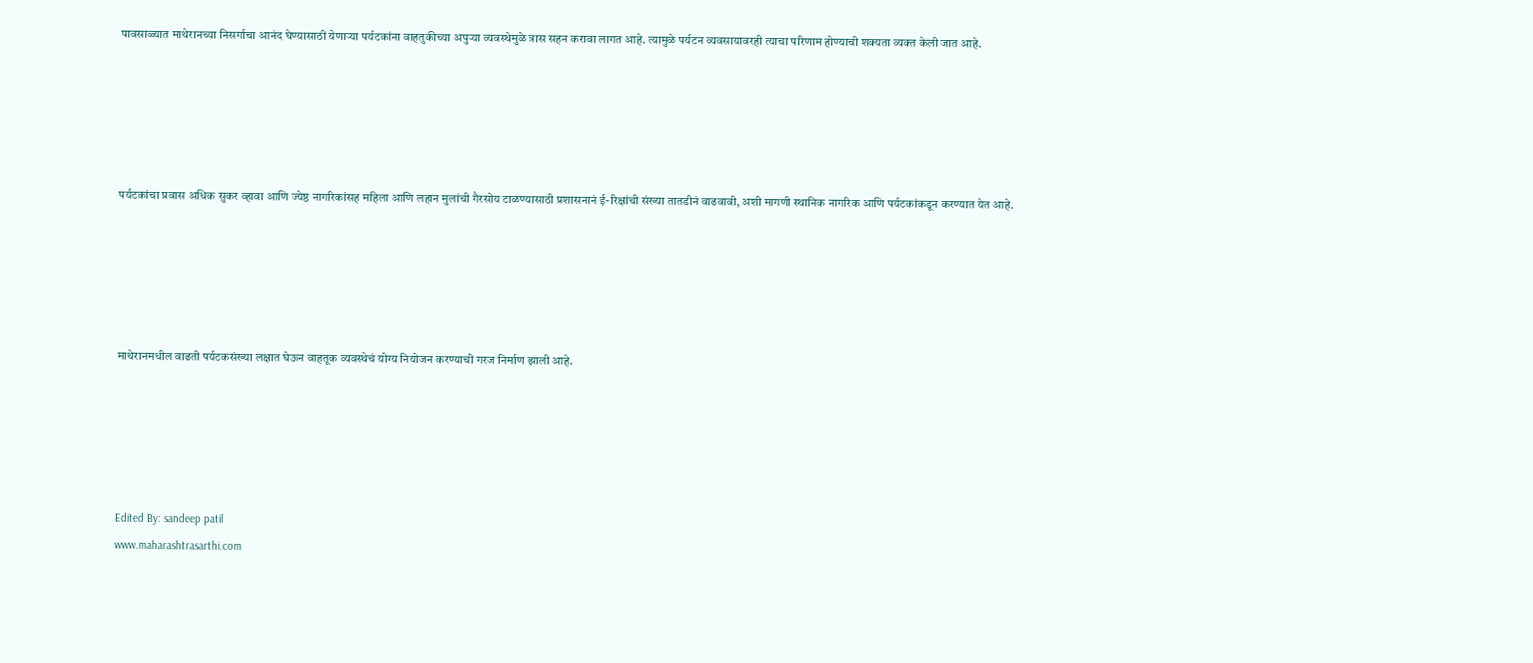पावसाळ्यात माथेरानच्या निसर्गाचा आनंद घेण्यासाठी येणाऱ्या पर्यटकांना वाहतुकीच्या अपुऱ्या व्यवस्थेमुळे त्रास सहन करावा लागत आहे. त्यामुळे पर्यटन व्यवसायावरही त्याचा परिणाम होण्याची शक्यता व्यक्त केली जात आहे.





पर्यटकांचा प्रवास अधिक सुकर व्हावा आणि ज्येष्ठ नागरिकांसह महिला आणि लहान मुलांची गैरसोय टाळण्यासाठी प्रशासनानं ई-रिक्षांची संख्या तातडीनं वाढवावी, अशी मागणी स्थानिक नागरिक आणि पर्यटकांकडून करण्यात येत आहे.





माथेरानमधील वाढती पर्यटकसंख्या लक्षात घेऊन वाहतूक व्यवस्थेचं योग्य नियोजन करण्याची गरज निर्माण झाली आहे.





Edited By: sandeep patil
www.maharashtrasarthi.com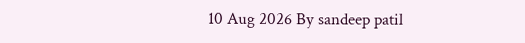10 Aug 2026 By sandeep patil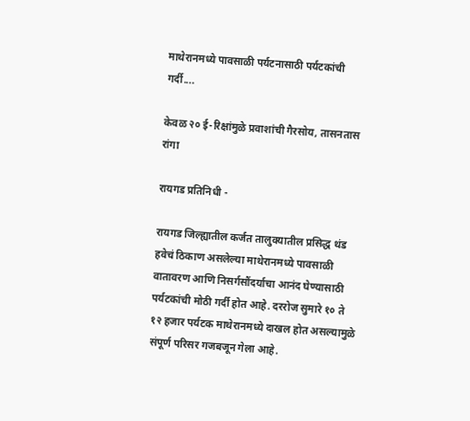माथेरानमध्ये पावसाळी पर्यटनासाठी पर्यटकांची गर्दी....

केवळ २० ई-रिक्षांमुळे प्रवाशांची गैरसोय, तासनतास रांगा

रायगड प्रतिनिधी -

रायगड जिल्ह्यातील कर्जत तालुक्यातील प्रसिद्ध थंड हवेचं ठिकाण असलेल्या माथेरानमध्ये पावसाळी वातावरण आणि निसर्गसौंदर्याचा आनंद घेण्यासाठी पर्यटकांची मोठी गर्दी होत आहे. दररोज सुमारे १० ते १२ हजार पर्यटक माथेरानमध्ये दाखल होत असल्यामुळे संपूर्ण परिसर गजबजून गेला आहे.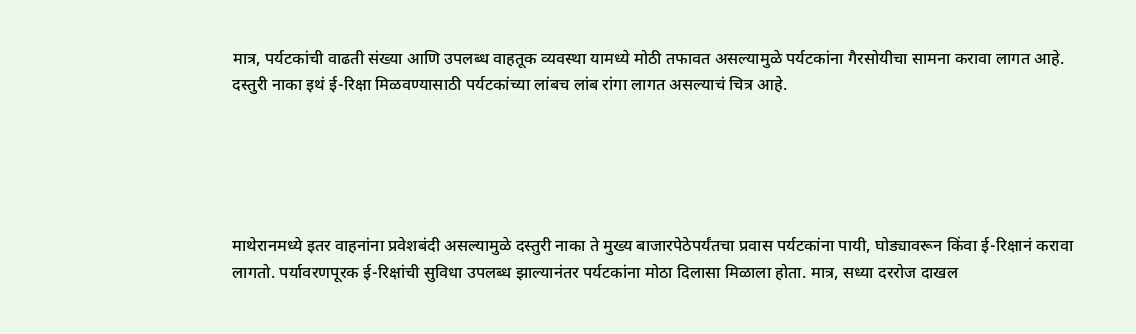मात्र, पर्यटकांची वाढती संख्या आणि उपलब्ध वाहतूक व्यवस्था यामध्ये मोठी तफावत असल्यामुळे पर्यटकांना गैरसोयीचा सामना करावा लागत आहे. दस्तुरी नाका इथं ई-रिक्षा मिळवण्यासाठी पर्यटकांच्या लांबच लांब रांगा लागत असल्याचं चित्र आहे.





माथेरानमध्ये इतर वाहनांना प्रवेशबंदी असल्यामुळे दस्तुरी नाका ते मुख्य बाजारपेठेपर्यंतचा प्रवास पर्यटकांना पायी, घोड्यावरून किंवा ई-रिक्षानं करावा लागतो. पर्यावरणपूरक ई-रिक्षांची सुविधा उपलब्ध झाल्यानंतर पर्यटकांना मोठा दिलासा मिळाला होता. मात्र, सध्या दररोज दाखल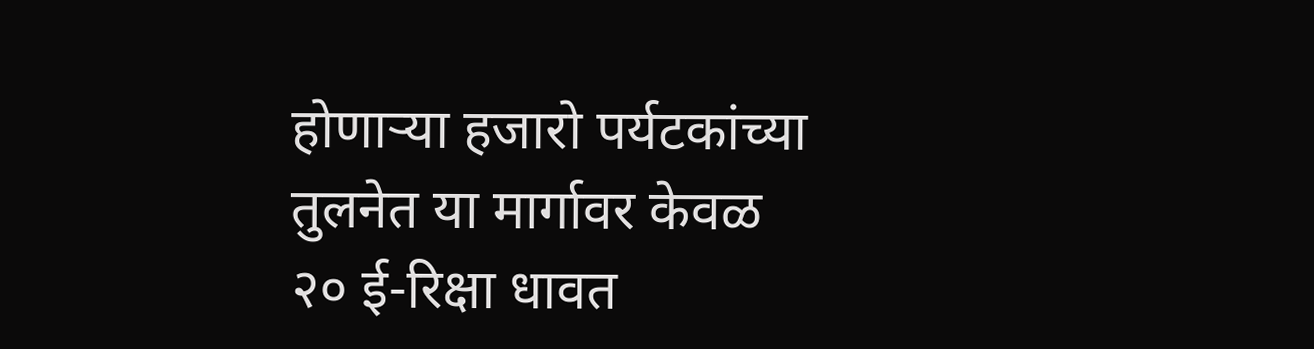होणाऱ्या हजारो पर्यटकांच्या तुलनेत या मार्गावर केवळ २० ई-रिक्षा धावत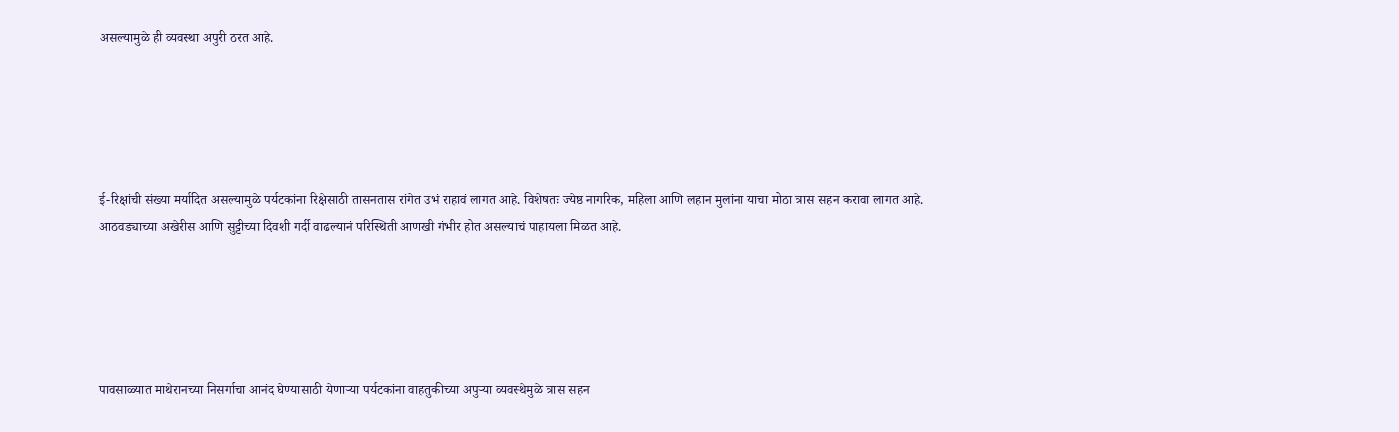असल्यामुळे ही व्यवस्था अपुरी ठरत आहे.





ई-रिक्षांची संख्या मर्यादित असल्यामुळे पर्यटकांना रिक्षेसाठी तासनतास रांगेत उभं राहावं लागत आहे. विशेषतः ज्येष्ठ नागरिक, महिला आणि लहान मुलांना याचा मोठा त्रास सहन करावा लागत आहे. आठवड्याच्या अखेरीस आणि सुट्टीच्या दिवशी गर्दी वाढल्यानं परिस्थिती आणखी गंभीर होत असल्याचं पाहायला मिळत आहे.





पावसाळ्यात माथेरानच्या निसर्गाचा आनंद घेण्यासाठी येणाऱ्या पर्यटकांना वाहतुकीच्या अपुऱ्या व्यवस्थेमुळे त्रास सहन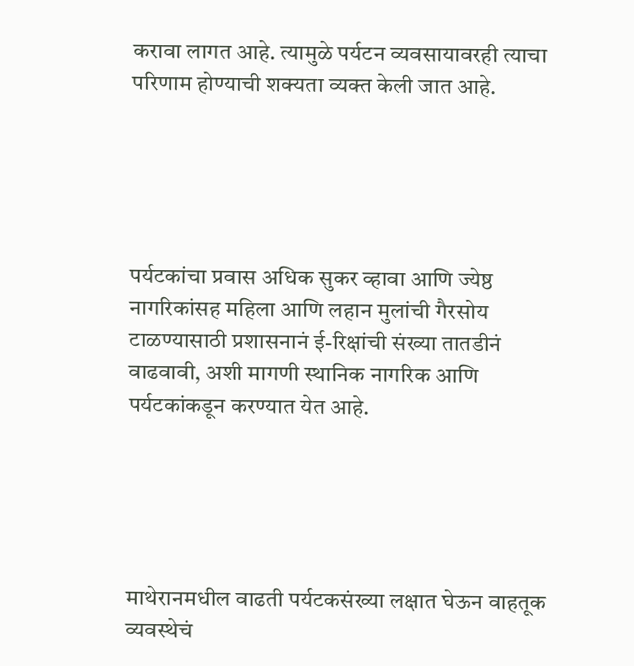करावा लागत आहे. त्यामुळे पर्यटन व्यवसायावरही त्याचा परिणाम होण्याची शक्यता व्यक्त केली जात आहे.





पर्यटकांचा प्रवास अधिक सुकर व्हावा आणि ज्येष्ठ नागरिकांसह महिला आणि लहान मुलांची गैरसोय टाळण्यासाठी प्रशासनानं ई-रिक्षांची संख्या तातडीनं वाढवावी, अशी मागणी स्थानिक नागरिक आणि पर्यटकांकडून करण्यात येत आहे.





माथेरानमधील वाढती पर्यटकसंख्या लक्षात घेऊन वाहतूक व्यवस्थेचं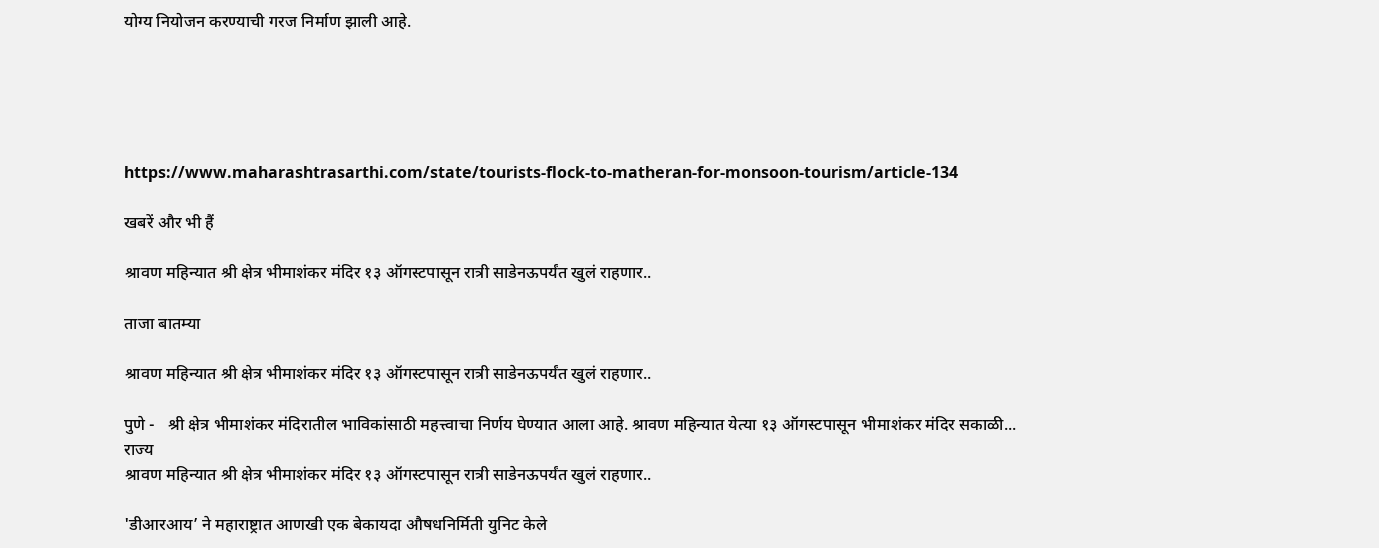योग्य नियोजन करण्याची गरज निर्माण झाली आहे.





https://www.maharashtrasarthi.com/state/tourists-flock-to-matheran-for-monsoon-tourism/article-134

खबरें और भी हैं

श्रावण महिन्यात श्री क्षेत्र भीमाशंकर मंदिर १३ ऑगस्टपासून रात्री साडेनऊपर्यंत खुलं राहणार..

ताजा बातम्या

श्रावण महिन्यात श्री क्षेत्र भीमाशंकर मंदिर १३ ऑगस्टपासून रात्री साडेनऊपर्यंत खुलं राहणार..

पुणे -   श्री क्षेत्र भीमाशंकर मंदिरातील भाविकांसाठी महत्त्वाचा निर्णय घेण्यात आला आहे. श्रावण महिन्यात येत्या १३ ऑगस्टपासून भीमाशंकर मंदिर सकाळी...
राज्य
श्रावण महिन्यात श्री क्षेत्र भीमाशंकर मंदिर १३ ऑगस्टपासून रात्री साडेनऊपर्यंत खुलं राहणार..

'डीआरआय’ ने महाराष्ट्रात आणखी एक बेकायदा औषधनिर्मिती युनिट केले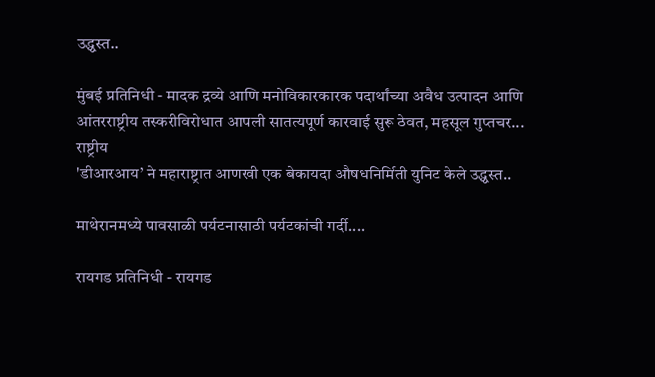उद्ध्वस्त..

मुंबई प्रतिनिधी - मादक द्रव्ये आणि मनोविकारकारक पदार्थांच्या अवैध उत्पादन आणि आंतरराष्ट्रीय तस्करीविरोधात आपली सातत्यपूर्ण कारवाई सुरू ठेवत, महसूल गुप्तचर...
राष्ट्रीय
'डीआरआय’ ने महाराष्ट्रात आणखी एक बेकायदा औषधनिर्मिती युनिट केले उद्ध्वस्त..

माथेरानमध्ये पावसाळी पर्यटनासाठी पर्यटकांची गर्दी....

रायगड प्रतिनिधी - रायगड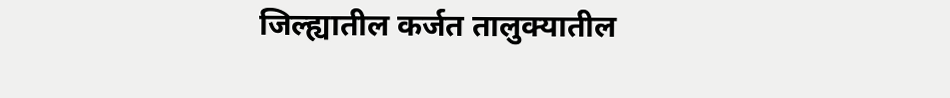जिल्ह्यातील कर्जत तालुक्यातील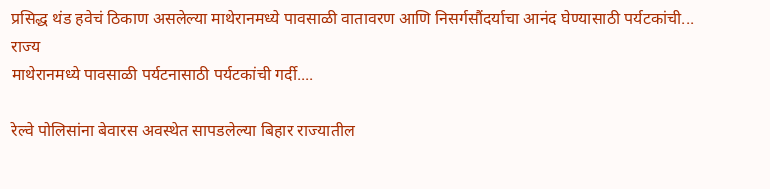प्रसिद्ध थंड हवेचं ठिकाण असलेल्या माथेरानमध्ये पावसाळी वातावरण आणि निसर्गसौंदर्याचा आनंद घेण्यासाठी पर्यटकांची...
राज्य
माथेरानमध्ये पावसाळी पर्यटनासाठी पर्यटकांची गर्दी....

रेल्वे पोलिसांना बेवारस अवस्थेत सापडलेल्या बिहार राज्यातील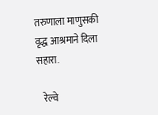तरुणाला माणुसकी वृद्ध आश्रमाने दिला सहारा.

   रेल्वे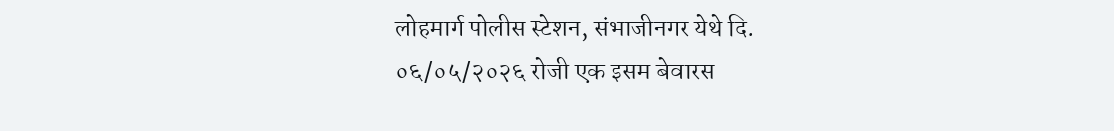लोहमार्ग पोलीस स्टेशन, संभाजीनगर येथे दि. ०६/०५/२०२६ रोजी एक इसम बेवारस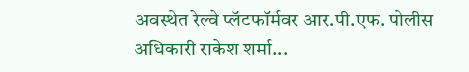अवस्थेत रेल्वे प्लॅटफॉर्मवर आर.पी.एफ. पोलीस अधिकारी राकेश शर्मा...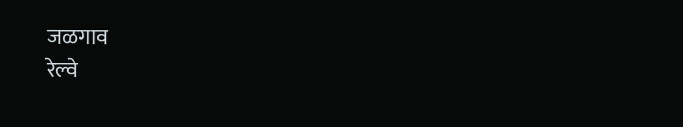जळगाव
रेल्वे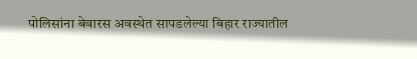पोलिसांना बेवारस अवस्थेत सापडलेल्या बिहार राज्यातील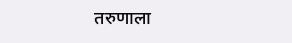तरुणाला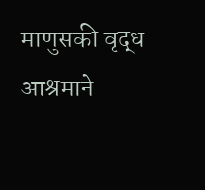माणुसकी वृद्ध आश्रमाने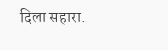दिला सहारा.